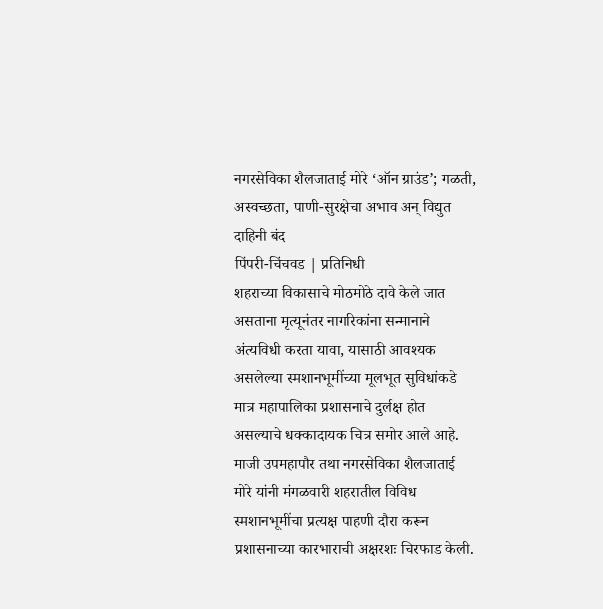नगरसेविका शैलजाताई मोरे ‘ऑन ग्राउंड’; गळती, अस्वच्छता, पाणी-सुरक्षेचा अभाव अन् विद्युत दाहिनी बंद
पिंपरी-चिंचवड | प्रतिनिधी
शहराच्या विकासाचे मोठमोठे दावे केले जात असताना मृत्यूनंतर नागरिकांना सन्मानाने अंत्यविधी करता यावा, यासाठी आवश्यक असलेल्या स्मशानभूमींच्या मूलभूत सुविधांकडे मात्र महापालिका प्रशासनाचे दुर्लक्ष होत असल्याचे धक्कादायक चित्र समोर आले आहे. माजी उपमहापौर तथा नगरसेविका शैलजाताई मोरे यांनी मंगळवारी शहरातील विविध स्मशानभूमींचा प्रत्यक्ष पाहणी दौरा करून प्रशासनाच्या कारभाराची अक्षरशः चिरफाड केली.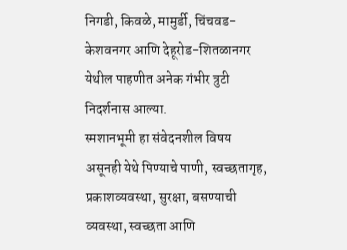निगडी, किवळे, मामुर्डी, चिंचवड-केशवनगर आणि देहूरोड-शितळानगर येथील पाहणीत अनेक गंभीर त्रुटी निदर्शनास आल्या.
स्मशानभूमी हा संवेदनशील विषय असूनही येथे पिण्याचे पाणी, स्वच्छतागृह, प्रकाशव्यवस्था, सुरक्षा, बसण्याची व्यवस्था, स्वच्छता आणि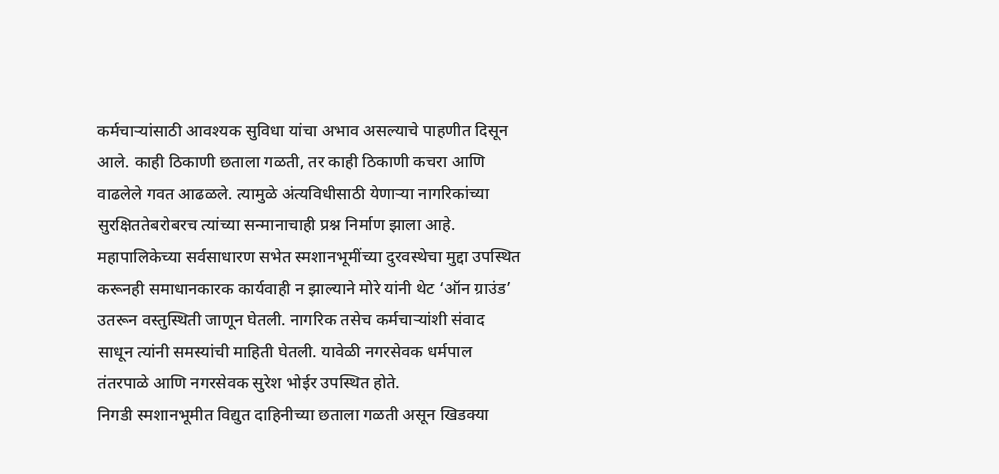कर्मचाऱ्यांसाठी आवश्यक सुविधा यांचा अभाव असल्याचे पाहणीत दिसून आले. काही ठिकाणी छताला गळती, तर काही ठिकाणी कचरा आणि वाढलेले गवत आढळले. त्यामुळे अंत्यविधीसाठी येणाऱ्या नागरिकांच्या सुरक्षिततेबरोबरच त्यांच्या सन्मानाचाही प्रश्न निर्माण झाला आहे.
महापालिकेच्या सर्वसाधारण सभेत स्मशानभूमींच्या दुरवस्थेचा मुद्दा उपस्थित करूनही समाधानकारक कार्यवाही न झाल्याने मोरे यांनी थेट ‘ऑन ग्राउंड’ उतरून वस्तुस्थिती जाणून घेतली. नागरिक तसेच कर्मचाऱ्यांशी संवाद साधून त्यांनी समस्यांची माहिती घेतली. यावेळी नगरसेवक धर्मपाल तंतरपाळे आणि नगरसेवक सुरेश भोईर उपस्थित होते.
निगडी स्मशानभूमीत विद्युत दाहिनीच्या छताला गळती असून खिडक्या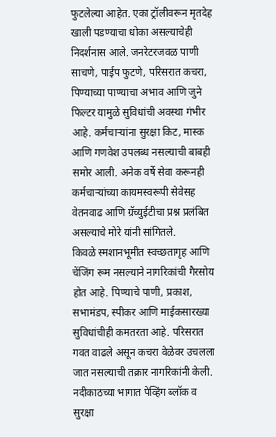फुटलेल्या आहेत. एका ट्रॉलीवरून मृतदेह खाली पडण्याचा धोका असल्याचेही निदर्शनास आले. जनरेटरजवळ पाणी साचणे, पाईप फुटणे, परिसरात कचरा, पिण्याच्या पाण्याचा अभाव आणि जुने फिल्टर यामुळे सुविधांची अवस्था गंभीर आहे. कर्मचाऱ्यांना सुरक्षा किट, मास्क आणि गणवेश उपलब्ध नसल्याची बाबही समोर आली. अनेक वर्षे सेवा करूनही कर्मचाऱ्यांच्या कायमस्वरूपी सेवेसह वेतनवाढ आणि ग्रॅच्युईटीचा प्रश्न प्रलंबित असल्याचे मोरे यांनी सांगितले.
किवळे स्मशानभूमीत स्वच्छतागृह आणि चेंजिंग रूम नसल्याने नागरिकांची गैरसोय होत आहे. पिण्याचे पाणी, प्रकाश, सभामंडप, स्पीकर आणि माईकसारख्या सुविधांचीही कमतरता आहे. परिसरात गवत वाढले असून कचरा वेळेवर उचलला जात नसल्याची तक्रार नागरिकांनी केली. नदीकाठच्या भागात पेव्हिंग ब्लॉक व सुरक्षा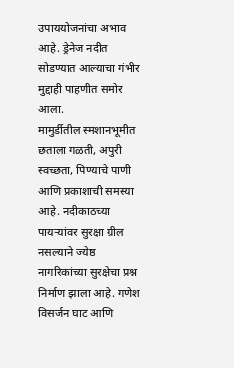उपाययोजनांचा अभाव आहे. ड्रेनेज नदीत सोडण्यात आल्याचा गंभीर मुद्दाही पाहणीत समोर आला.
मामुर्डीतील स्मशानभूमीत छताला गळती, अपुरी स्वच्छता, पिण्याचे पाणी आणि प्रकाशाची समस्या आहे. नदीकाठच्या पायऱ्यांवर सुरक्षा ग्रील नसल्याने ज्येष्ठ नागरिकांच्या सुरक्षेचा प्रश्न निर्माण झाला आहे. गणेश विसर्जन घाट आणि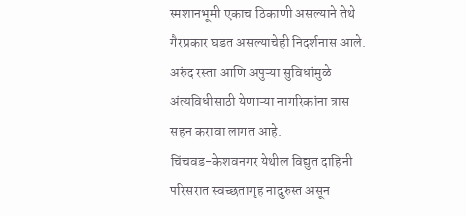स्मशानभूमी एकाच ठिकाणी असल्याने तेथे गैरप्रकार घडत असल्याचेही निदर्शनास आले. अरुंद रस्ता आणि अपुऱ्या सुविधांमुळे अंत्यविधीसाठी येणाऱ्या नागरिकांना त्रास सहन करावा लागत आहे.
चिंचवड-केशवनगर येथील विद्युत दाहिनी परिसरात स्वच्छतागृह नादुरुस्त असून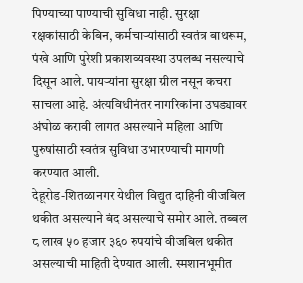पिण्याच्या पाण्याची सुविधा नाही. सुरक्षा रक्षकांसाठी केबिन, कर्मचाऱ्यांसाठी स्वतंत्र बाथरूम, पंखे आणि पुरेशी प्रकाशव्यवस्था उपलब्ध नसल्याचे दिसून आले. पायऱ्यांना सुरक्षा ग्रील नसून कचरा साचला आहे. अंत्यविधीनंतर नागरिकांना उघड्यावर अंघोळ करावी लागत असल्याने महिला आणि पुरुषांसाठी स्वतंत्र सुविधा उभारण्याची मागणी करण्यात आली.
देहूरोड-शितळानगर येथील विद्युत दाहिनी वीजबिल थकीत असल्याने बंद असल्याचे समोर आले. तब्बल ८ लाख ५० हजार ३६० रुपयांचे वीजबिल थकीत असल्याची माहिती देण्यात आली. स्मशानभूमीत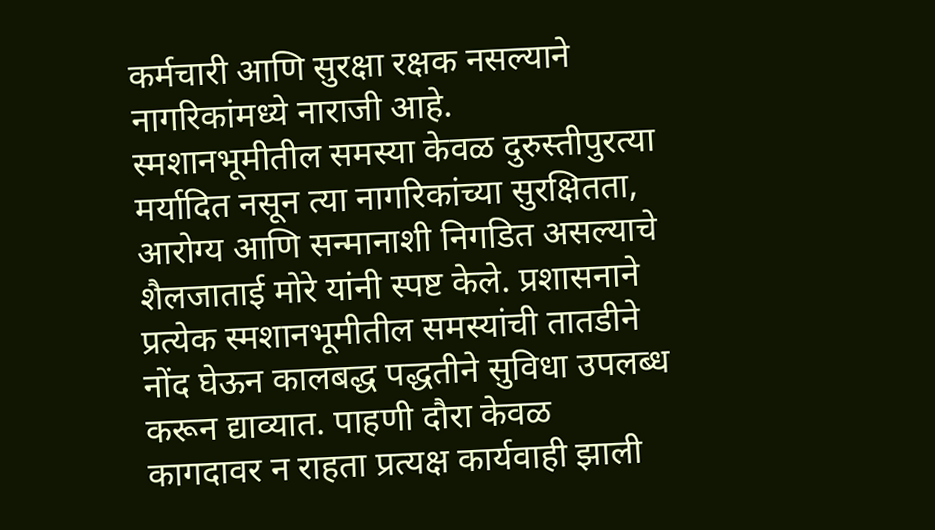कर्मचारी आणि सुरक्षा रक्षक नसल्याने नागरिकांमध्ये नाराजी आहे.
स्मशानभूमीतील समस्या केवळ दुरुस्तीपुरत्या मर्यादित नसून त्या नागरिकांच्या सुरक्षितता, आरोग्य आणि सन्मानाशी निगडित असल्याचे शैलजाताई मोरे यांनी स्पष्ट केले. प्रशासनाने प्रत्येक स्मशानभूमीतील समस्यांची तातडीने नोंद घेऊन कालबद्ध पद्धतीने सुविधा उपलब्ध करून द्याव्यात. पाहणी दौरा केवळ कागदावर न राहता प्रत्यक्ष कार्यवाही झाली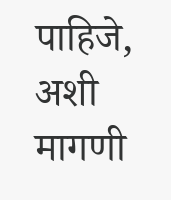पाहिजे, अशी मागणी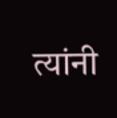त्यांनी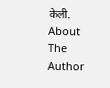केली.
About The Author